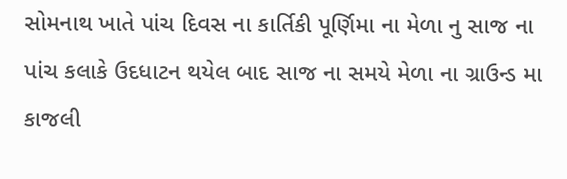સોમનાથ ખાતે પાંચ દિવસ ના કાર્તિકી પૂર્ણિમા ના મેળા નુ સાજ ના પાંચ કલાકે ઉદધાટન થયેલ બાદ સાજ ના સમયે મેળા ના ગ્રાઉન્ડ મા કાજલી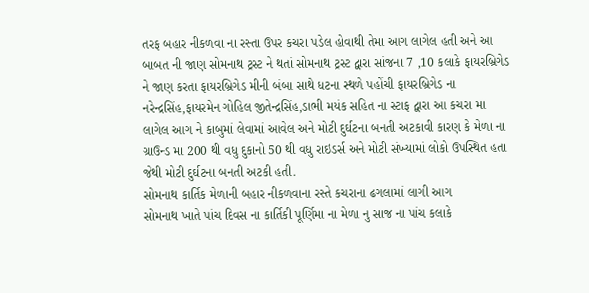તરફ બહાર નીકળવા ના રસ્તા ઉપર કચરા પડેલ હોવાથી તેમા આગ લાગેલ હતી અને આ બાબત ની જાણ સોમનાથ ટ્રસ્ટ ને થતાં સોમનાથ ટ્રસ્ટ દ્વારા સાંજના 7 ,10 કલાકે ફાયરબ્રિગેડ ને જાણ કરતા ફાયરબ્રિગેડ મીની બંબા સાથે ધટના સ્થળે પહોંચી ફાયરબ્રિગેડ ના નરેન્દ્રસિંહ,ફાયરમેન ગોહિલ જીતેન્દ્રસિંહ,ડાભી મયંક સહિત ના સ્ટાફ દ્વારા આ કચરા મા લાગેલ આગ ને કાબુમાં લેવામાં આવેલ અને મોટી દુર્ઘટના બનતી અટકાવી કારણ કે મેળા ના ગ્રાઉન્ડ મા 200 થી વધુ દુકાનો 50 થી વધુ રાઇડર્સ અને મોટી સંખ્યામાં લોકો ઉપસ્થિત હતા જેથી મોટી દુર્ઘટના બનતી અટકી હતી.
સોમનાથ કાર્તિક મેળાની બહાર નીકળવાના રસ્તે કચરાના ઢગલામાં લાગી આગ
સોમનાથ ખાતે પાંચ દિવસ ના કાર્તિકી પૂર્ણિમા ના મેળા નુ સાજ ના પાંચ કલાકે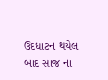ઉદધાટન થયેલ બાદ સાજ ના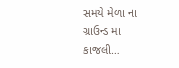સમયે મેળા ના ગ્રાઉન્ડ મા કાજલી…